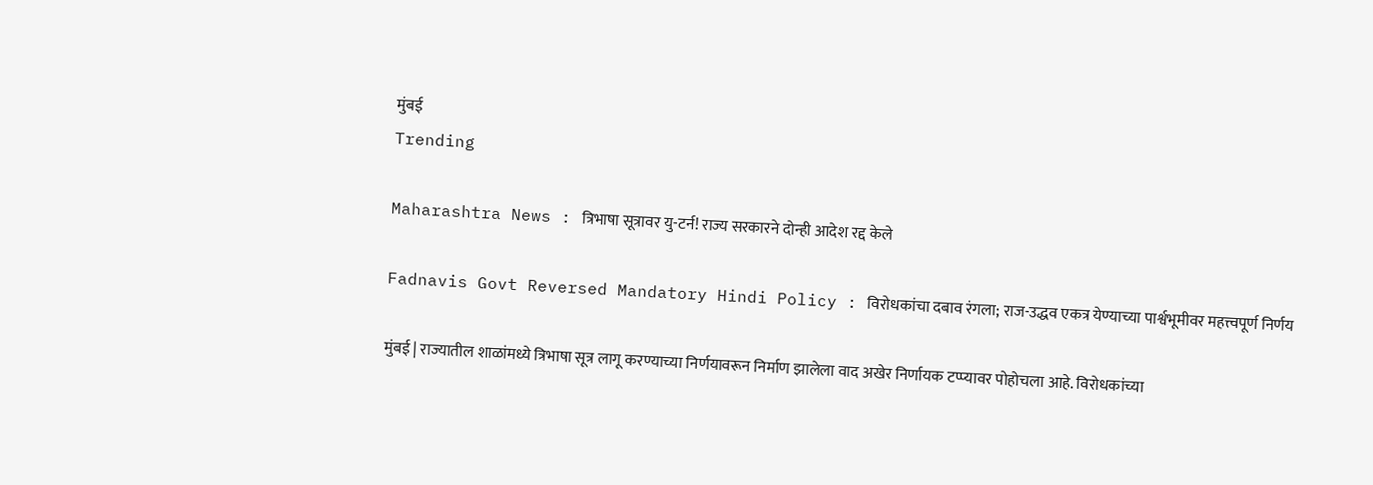मुंबई
Trending

Maharashtra News : त्रिभाषा सूत्रावर यु-टर्न! राज्य सरकारने दोन्ही आदेश रद्द केले

Fadnavis Govt Reversed Mandatory Hindi Policy : विरोधकांचा दबाव रंगला; राज-उद्धव एकत्र येण्याच्या पार्श्वभूमीवर महत्त्वपूर्ण निर्णय

मुंबई | राज्यातील शाळांमध्ये त्रिभाषा सूत्र लागू करण्याच्या निर्णयावरून निर्माण झालेला वाद अखेर निर्णायक टप्प्यावर पोहोचला आहे. विरोधकांच्या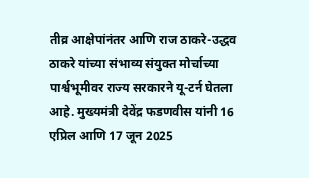तीव्र आक्षेपांनंतर आणि राज ठाकरे-उद्धव ठाकरे यांच्या संभाव्य संयुक्त मोर्चाच्या पार्श्वभूमीवर राज्य सरकारने यू-टर्न घेतला आहे. मुख्यमंत्री देवेंद्र फडणवीस यांनी 16 एप्रिल आणि 17 जून 2025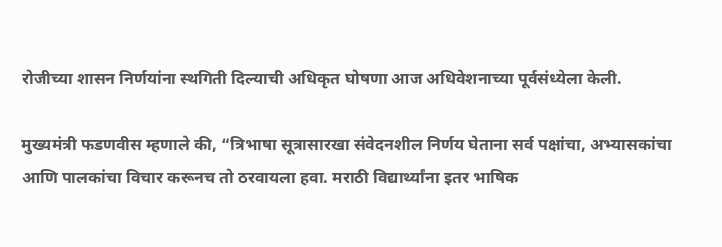रोजीच्या शासन निर्णयांना स्थगिती दिल्याची अधिकृत घोषणा आज अधिवेशनाच्या पूर्वसंध्येला केली.

मुख्यमंत्री फडणवीस म्हणाले की, “त्रिभाषा सूत्रासारखा संवेदनशील निर्णय घेताना सर्व पक्षांचा, अभ्यासकांचा आणि पालकांचा विचार करूनच तो ठरवायला हवा. मराठी विद्यार्थ्यांना इतर भाषिक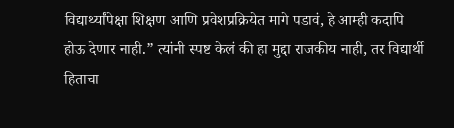विद्यार्थ्यांपेक्षा शिक्षण आणि प्रवेशप्रक्रियेत मागे पडावं, हे आम्ही कदापि होऊ देणार नाही.” त्यांनी स्पष्ट केलं की हा मुद्दा राजकीय नाही, तर विद्यार्थी हिताचा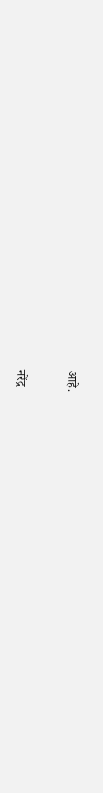आहे.

नरेंद्र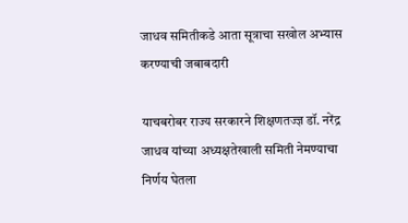जाधव समितीकडे आता सूत्राचा सखोल अभ्यास करण्याची जबाबदारी

याचबरोबर राज्य सरकारने शिक्षणतज्ज्ञ डॉ. नरेंद्र जाधव यांच्या अध्यक्षतेखाली समिती नेमण्याचा निर्णय घेतला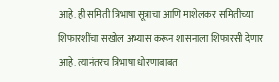आहे. ही समिती त्रिभाषा सूत्राचा आणि माशेलकर समितीच्या शिफारशींचा सखोल अभ्यास करून शासनाला शिफारसी देणार आहे. त्यानंतरच त्रिभाषा धोरणाबाबत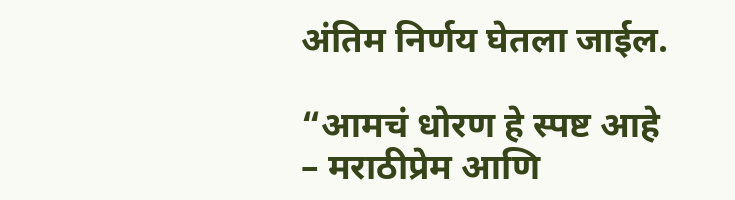अंतिम निर्णय घेतला जाईल.

“आमचं धोरण हे स्पष्ट आहे – मराठीप्रेम आणि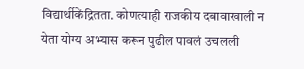विद्यार्थीकेंद्रितता. कोणत्याही राजकीय दबावाखाली न येता योग्य अभ्यास करून पुढील पावलं उचलली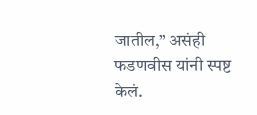जातील,” असंही फडणवीस यांनी स्पष्ट केलं.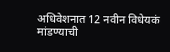अधिवेशनात 12 नवीन विधेयकं मांडण्याची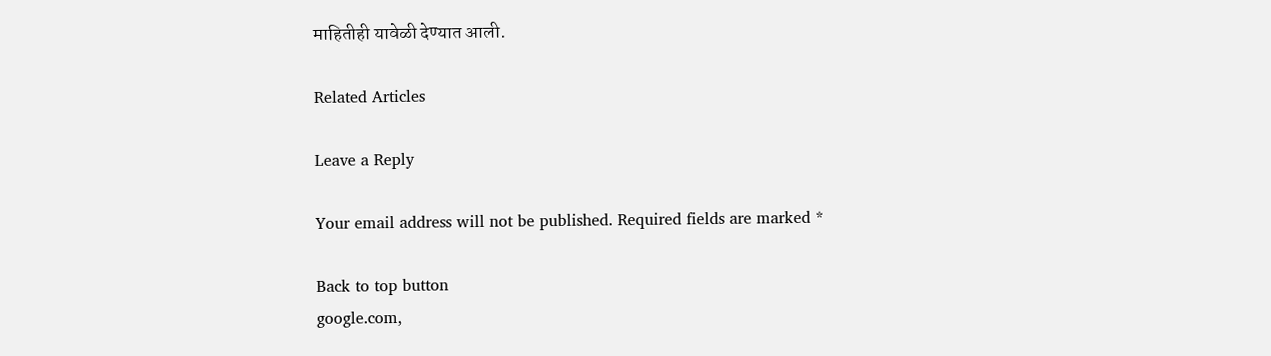माहितीही यावेळी देण्यात आली.

Related Articles

Leave a Reply

Your email address will not be published. Required fields are marked *

Back to top button
google.com,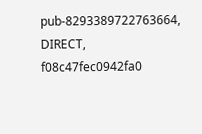pub-8293389722763664, DIRECT, f08c47fec0942fa0